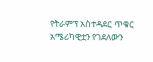የትራምፕ አስተዳደር ጥቁር አሜሪካዊቷን የገደለውን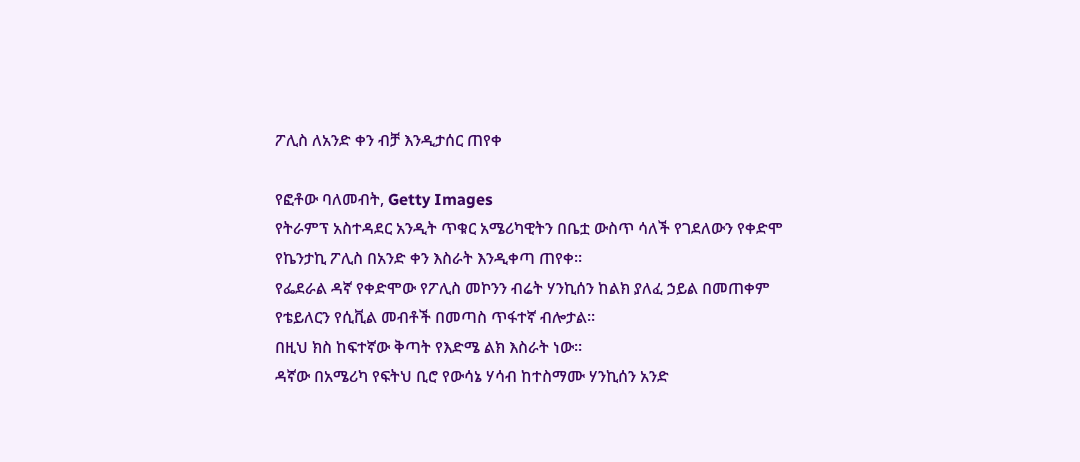ፖሊስ ለአንድ ቀን ብቻ እንዲታሰር ጠየቀ

የፎቶው ባለመብት, Getty Images
የትራምፕ አስተዳደር አንዲት ጥቁር አሜሪካዊትን በቤቷ ውስጥ ሳለች የገደለውን የቀድሞ የኬንታኪ ፖሊስ በአንድ ቀን እስራት እንዲቀጣ ጠየቀ።
የፌደራል ዳኛ የቀድሞው የፖሊስ መኮንን ብሬት ሃንኪሰን ከልክ ያለፈ ኃይል በመጠቀም የቴይለርን የሲቪል መብቶች በመጣስ ጥፋተኛ ብሎታል።
በዚህ ክስ ከፍተኛው ቅጣት የእድሜ ልክ እስራት ነው።
ዳኛው በአሜሪካ የፍትህ ቢሮ የውሳኔ ሃሳብ ከተስማሙ ሃንኪሰን አንድ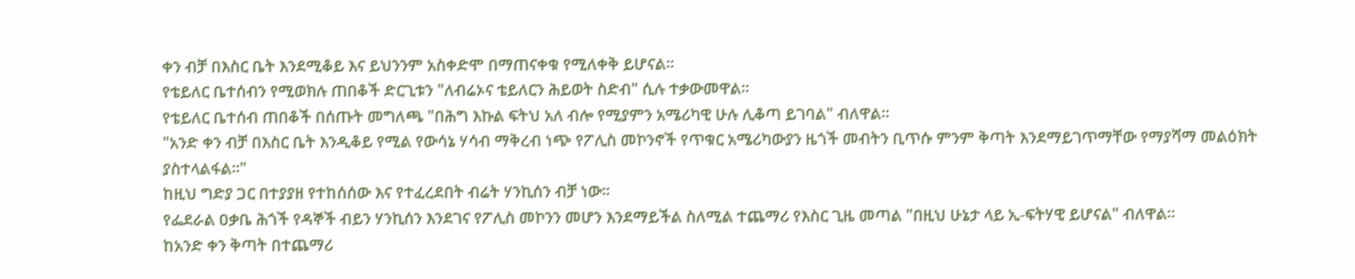ቀን ብቻ በእስር ቤት እንደሚቆይ እና ይህንንም አስቀድሞ በማጠናቀቁ የሚለቀቅ ይሆናል።
የቴይለር ቤተሰብን የሚወክሉ ጠበቆች ድርጊቱን "ለብሬኦና ቴይለርን ሕይወት ስድብ" ሲሉ ተቃውመዋል።
የቴይለር ቤተሰብ ጠበቆች በሰጡት መግለጫ "በሕግ እኩል ፍትህ አለ ብሎ የሚያምን አሜሪካዊ ሁሉ ሊቆጣ ይገባል" ብለዋል።
"አንድ ቀን ብቻ በእስር ቤት እንዲቆይ የሚል የውሳኔ ሃሳብ ማቅረብ ነጭ የፖሊስ መኮንኖች የጥቁር አሜሪካውያን ዜጎች መብትን ቢጥሱ ምንም ቅጣት እንደማይገጥማቸው የማያሻማ መልዕክት ያስተላልፋል።"
ከዚህ ግድያ ጋር በተያያዘ የተከሰሰው እና የተፈረደበት ብሬት ሃንኪሰን ብቻ ነው።
የፌደራል ዐቃቤ ሕጎች የዳኞች ብይን ሃንኪሰን እንደገና የፖሊስ መኮንን መሆን እንደማይችል ስለሚል ተጨማሪ የእስር ጊዜ መጣል "በዚህ ሁኔታ ላይ ኢ-ፍትሃዊ ይሆናል" ብለዋል።
ከአንድ ቀን ቅጣት በተጨማሪ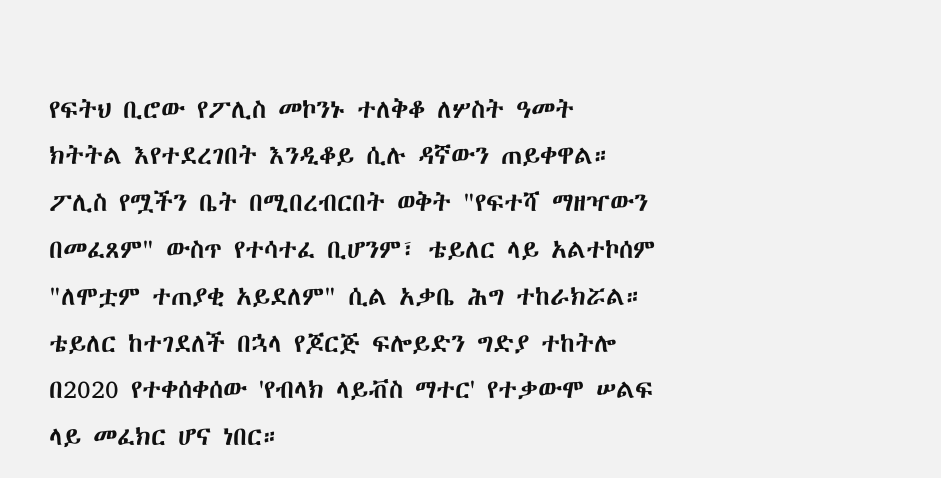የፍትህ ቢሮው የፖሊስ መኮንኑ ተለቅቆ ለሦስት ዓመት ክትትል እየተደረገበት እንዲቆይ ሲሉ ዳኛውን ጠይቀዋል።
ፖሊስ የሟችን ቤት በሚበረብርበት ወቅት "የፍተሻ ማዘዣውን በመፈጸም" ውስጥ የተሳተፈ ቢሆንም፣ ቴይለር ላይ አልተኮሰም "ለሞቷም ተጠያቂ አይደለም" ሲል አቃቤ ሕግ ተከራክሯል።
ቴይለር ከተገደለች በኋላ የጆርጅ ፍሎይድን ግድያ ተከትሎ በ2020 የተቀሰቀሰው 'የብላክ ላይቭስ ማተር' የተቃውሞ ሠልፍ ላይ መፈክር ሆና ነበር።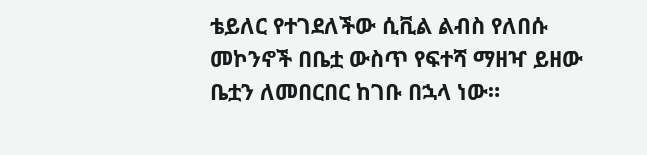ቴይለር የተገደለችው ሲቪል ልብስ የለበሱ መኮንኖች በቤቷ ውስጥ የፍተሻ ማዘዣ ይዘው ቤቷን ለመበርበር ከገቡ በኋላ ነው።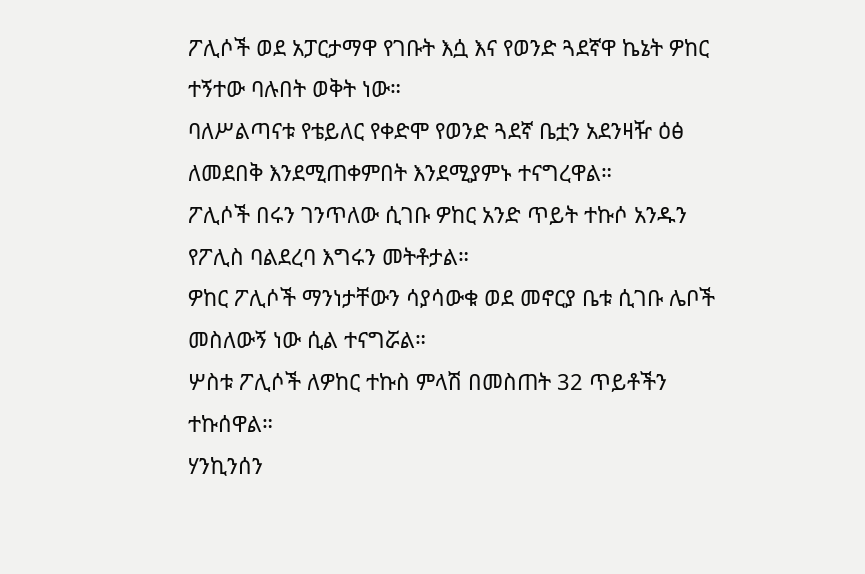ፖሊሶች ወደ አፓርታማዋ የገቡት እሷ እና የወንድ ጓደኛዋ ኬኔት ዎከር ተኝተው ባሉበት ወቅት ነው።
ባለሥልጣናቱ የቴይለር የቀድሞ የወንድ ጓደኛ ቤቷን አደንዛዥ ዕፅ ለመደበቅ እንደሚጠቀምበት እንደሚያምኑ ተናግረዋል።
ፖሊሶች በሩን ገንጥለው ሲገቡ ዎከር አንድ ጥይት ተኩሶ አንዱን የፖሊስ ባልደረባ እግሩን መትቶታል።
ዎከር ፖሊሶች ማንነታቸውን ሳያሳውቁ ወደ መኖርያ ቤቱ ሲገቡ ሌቦች መስለውኝ ነው ሲል ተናግሯል።
ሦስቱ ፖሊሶች ለዎከር ተኩስ ምላሽ በመስጠት 32 ጥይቶችን ተኩሰዋል።
ሃንኪንሰን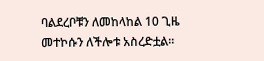ባልደረቦቹን ለመከላከል 10 ጊዜ መተኮሱን ለችሎቱ አስረድቷል።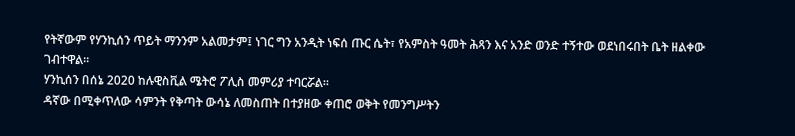የትኛውም የሃንኪሰን ጥይት ማንንም አልመታም፤ ነገር ግን አንዲት ነፍሰ ጡር ሴት፣ የአምስት ዓመት ሕጻን እና አንድ ወንድ ተኝተው ወደነበሩበት ቤት ዘልቀው ገብተዋል።
ሃንኪሰን በሰኔ 2020 ከሉዊስቪል ሜትሮ ፖሊስ መምሪያ ተባርሯል።
ዳኛው በሚቀጥለው ሳምንት የቅጣት ውሳኔ ለመስጠት በተያዘው ቀጠሮ ወቅት የመንግሥትን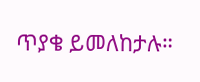ጥያቄ ይመለከታሉ።